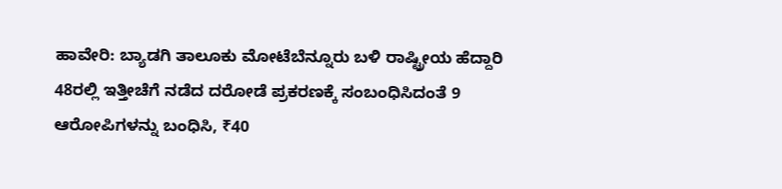ಹಾವೇರಿ: ಬ್ಯಾಡಗಿ ತಾಲೂಕು ಮೋಟೆಬೆನ್ನೂರು ಬಳಿ ರಾಷ್ಟ್ರೀಯ ಹೆದ್ದಾರಿ 48ರಲ್ಲಿ ಇತ್ತೀಚೆಗೆ ನಡೆದ ದರೋಡೆ ಪ್ರಕರಣಕ್ಕೆ ಸಂಬಂಧಿಸಿದಂತೆ 9 ಆರೋಪಿಗಳನ್ನು ಬಂಧಿಸಿ, ₹40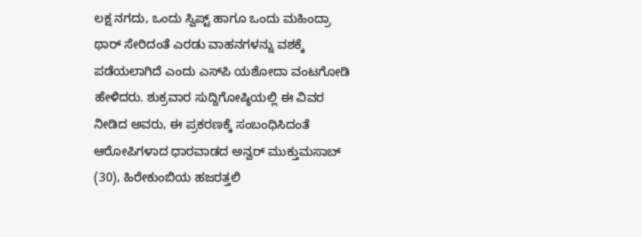ಲಕ್ಷ ನಗದು, ಒಂದು ಸ್ವಿಪ್ಟ್ ಹಾಗೂ ಒಂದು ಮಹಿಂದ್ರಾ ಥಾರ್ ಸೇರಿದಂತೆ ಎರಡು ವಾಹನಗಳನ್ನು ವಶಕ್ಕೆ ಪಡೆಯಲಾಗಿದೆ ಎಂದು ಎಸ್‌ಪಿ ಯಶೋದಾ ವಂಟಗೋಡಿ ಹೇಳಿದರು. ಶುಕ್ರವಾರ ಸುದ್ದಿಗೋಷ್ಠಿಯಲ್ಲಿ ಈ ವಿವರ ನೀಡಿದ ಅವರು, ಈ ಪ್ರಕರಣಕ್ಕೆ ಸಂಬಂಧಿಸಿದಂತೆ ಆರೋಪಿಗಳಾದ ಧಾರವಾಡದ ಅನ್ವರ್ ಮುಕ್ತುಮಸಾಬ್ (30), ಹಿರೇಕುಂಬಿಯ ಹಜರತ್ತಲಿ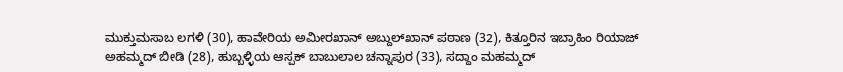ಮುಕ್ತುಮಸಾಬ ಲಗಳಿ (30), ಹಾವೇರಿಯ ಅಮೀರಖಾನ್ ಅಬ್ದುಲ್‌ಖಾನ್ ಪಠಾಣ (32), ಕಿತ್ತೂರಿನ ಇಬ್ರಾಹಿಂ ರಿಯಾಜ್ ಅಹಮ್ಮದ್ ಬೀಡಿ (28), ಹುಬ್ಬಳ್ಳಿಯ ಆಸ್ಪಕ್ ಬಾಬುಲಾಲ ಚನ್ನಾಪುರ (33), ಸದ್ದಾಂ ಮಹಮ್ಮದ್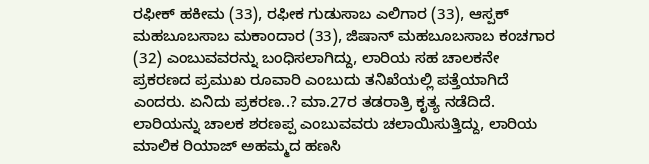ರಫೀಕ್ ಹಕೀಮ (33), ರಫೀಕ ಗುಡುಸಾಬ ಎಲಿಗಾರ (33), ಆಸ್ಪಕ್ ಮಹಬೂಬಸಾಬ ಮಕಾಂದಾರ (33), ಜಿಷಾನ್ ಮಹಬೂಬಸಾಬ ಕಂಚಗಾರ (32) ಎಂಬುವವರನ್ನು ಬಂಧಿಸಲಾಗಿದ್ದು, ಲಾರಿಯ ಸಹ ಚಾಲಕನೇ ಪ್ರಕರಣದ ಪ್ರಮುಖ ರೂವಾರಿ ಎಂಬುದು ತನಿಖೆಯಲ್ಲಿ ಪತ್ತೆಯಾಗಿದೆ ಎಂದರು. ಏನಿದು ಪ್ರಕರಣ..? ಮಾ.27ರ ತಡರಾತ್ರಿ ಕೃತ್ಯ ನಡೆದಿದೆ. ಲಾರಿಯನ್ನು ಚಾಲಕ ಶರಣಪ್ಪ ಎಂಬುವವರು ಚಲಾಯಿಸುತ್ತಿದ್ದು, ಲಾರಿಯ ಮಾಲಿಕ ರಿಯಾಜ್ ಅಹಮ್ಮದ ಹಣಸಿ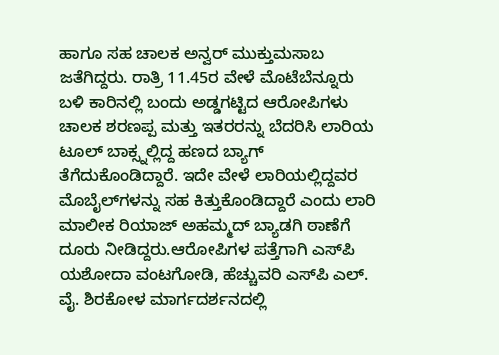ಹಾಗೂ ಸಹ ಚಾಲಕ ಅನ್ವರ್ ಮುಕ್ತುಮಸಾಬ ಜತೆಗಿದ್ದರು. ರಾತ್ರಿ 11.45ರ ವೇಳೆ ಮೊಟೆಬೆನ್ನೂರು ಬಳಿ ಕಾರಿನಲ್ಲಿ ಬಂದು ಅಡ್ಡಗಟ್ಟಿದ ಆರೋಪಿಗಳು ಚಾಲಕ ಶರಣಪ್ಪ ಮತ್ತು ಇತರರನ್ನು ಬೆದರಿಸಿ ಲಾರಿಯ ಟೂಲ್ ಬಾಕ್ಸ್ನಲ್ಲಿದ್ದ ಹಣದ ಬ್ಯಾಗ್ ತೆಗೆದುಕೊಂಡಿದ್ದಾರೆ. ಇದೇ ವೇಳೆ ಲಾರಿಯಲ್ಲಿದ್ದವರ ಮೊಬೈಲ್‌ಗಳನ್ನು ಸಹ ಕಿತ್ತುಕೊಂಡಿದ್ದಾರೆ ಎಂದು ಲಾರಿ ಮಾಲೀಕ ರಿಯಾಜ್ ಅಹಮ್ಮದ್ ಬ್ಯಾಡಗಿ ಠಾಣೆಗೆ ದೂರು ನೀಡಿದ್ದರು.ಆರೋಪಿಗಳ ಪತ್ತೆಗಾಗಿ ಎಸ್‌ಪಿ ಯಶೋದಾ ವಂಟಗೋಡಿ, ಹೆಚ್ಚುವರಿ ಎಸ್‌ಪಿ ಎಲ್. ವೈ. ಶಿರಕೋಳ ಮಾರ್ಗದರ್ಶನದಲ್ಲಿ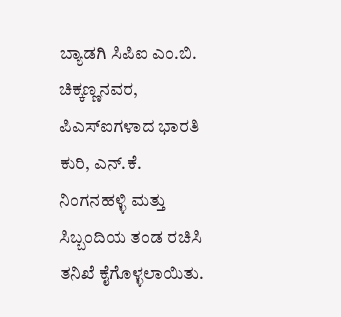ಬ್ಯಾಡಗಿ ಸಿಪಿಐ ಎಂ.ಬಿ. ಚಿಕ್ಕಣ್ಣನವರ, ಪಿಎಸ್‌ಐಗಳಾದ ಭಾರತಿ ಕುರಿ, ಎನ್.ಕೆ. ನಿಂಗನಹಳ್ಳಿ ಮತ್ತು ಸಿಬ್ಬಂದಿಯ ತಂಡ ರಚಿಸಿ ತನಿಖೆ ಕೈಗೊಳ್ಳಲಾಯಿತು.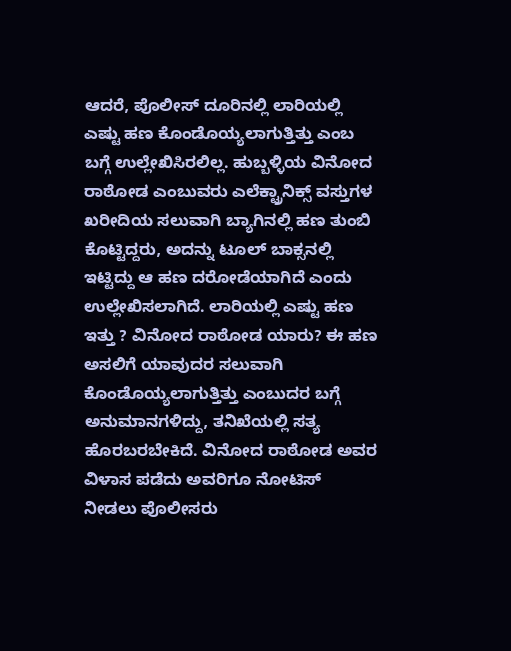ಆದರೆ, ಪೊಲೀಸ್ ದೂರಿನಲ್ಲಿ ಲಾರಿಯಲ್ಲಿ ಎಷ್ಟು ಹಣ ಕೊಂಡೊಯ್ಯಲಾಗುತ್ತಿತ್ತು ಎಂಬ ಬಗ್ಗೆ ಉಲ್ಲೇಖಿಸಿರಲಿಲ್ಲ. ಹುಬ್ಬಳ್ಳಿಯ ವಿನೋದ ರಾಠೋಡ ಎಂಬುವರು ಎಲೆಕ್ಟ್ರಾನಿಕ್ಸ್ ವಸ್ತುಗಳ ಖರೀದಿಯ ಸಲುವಾಗಿ ಬ್ಯಾಗಿನಲ್ಲಿ ಹಣ ತುಂಬಿ ಕೊಟ್ಟಿದ್ದರು, ಅದನ್ನು ಟೂಲ್ ಬಾಕ್ಸನಲ್ಲಿ ಇಟ್ಟಿದ್ದು ಆ ಹಣ ದರೋಡೆಯಾಗಿದೆ ಎಂದು ಉಲ್ಲೇಖಿಸಲಾಗಿದೆ. ಲಾರಿಯಲ್ಲಿ ಎಷ್ಟು ಹಣ ಇತ್ತು ? ವಿನೋದ ರಾಠೋಡ ಯಾರು? ಈ ಹಣ ಅಸಲಿಗೆ ಯಾವುದರ ಸಲುವಾಗಿ ಕೊಂಡೊಯ್ಯಲಾಗುತ್ತಿತ್ತು ಎಂಬುದರ ಬಗ್ಗೆ ಅನುಮಾನಗಳಿದ್ದು, ತನಿಖೆಯಲ್ಲಿ ಸತ್ಯ ಹೊರಬರಬೇಕಿದೆ. ವಿನೋದ ರಾಠೋಡ ಅವರ ವಿಳಾಸ ಪಡೆದು ಅವರಿಗೂ ನೋಟಿಸ್ ನೀಡಲು ಪೊಲೀಸರು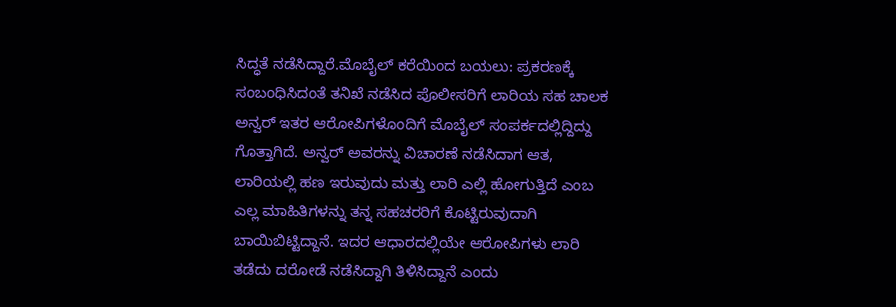ಸಿದ್ಧತೆ ನಡೆಸಿದ್ದಾರೆ.ಮೊಬೈಲ್ ಕರೆಯಿಂದ ಬಯಲು: ಪ್ರಕರಣಕ್ಕೆ ಸಂಬಂಧಿಸಿದಂತೆ ತನಿಖೆ ನಡೆಸಿದ ಪೊಲೀಸರಿಗೆ ಲಾರಿಯ ಸಹ ಚಾಲಕ ಅನ್ವರ್ ಇತರ ಆರೋಪಿಗಳೊಂದಿಗೆ ಮೊಬೈಲ್ ಸಂಪರ್ಕದಲ್ಲಿದ್ದಿದ್ದು ಗೊತ್ತಾಗಿದೆ. ಅನ್ವರ್ ಅವರನ್ನು ವಿಚಾರಣೆ ನಡೆಸಿದಾಗ ಆತ, ಲಾರಿಯಲ್ಲಿ ಹಣ ಇರುವುದು ಮತ್ತು ಲಾರಿ ಎಲ್ಲಿ ಹೋಗುತ್ತಿದೆ ಎಂಬ ಎಲ್ಲ ಮಾಹಿತಿಗಳನ್ನು ತನ್ನ ಸಹಚರರಿಗೆ ಕೊಟ್ಟಿರುವುದಾಗಿ ಬಾಯಿಬಿಟ್ಟಿದ್ದಾನೆ. ಇದರ ಆಧಾರದಲ್ಲಿಯೇ ಆರೋಪಿಗಳು ಲಾರಿ ತಡೆದು ದರೋಡೆ ನಡೆಸಿದ್ದಾಗಿ ತಿಳಿಸಿದ್ದಾನೆ ಎಂದು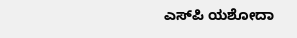ಎಸ್‌ಪಿ ಯಶೋದಾ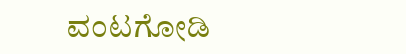ವಂಟಗೋಡಿ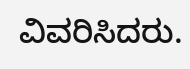ವಿವರಿಸಿದರು.